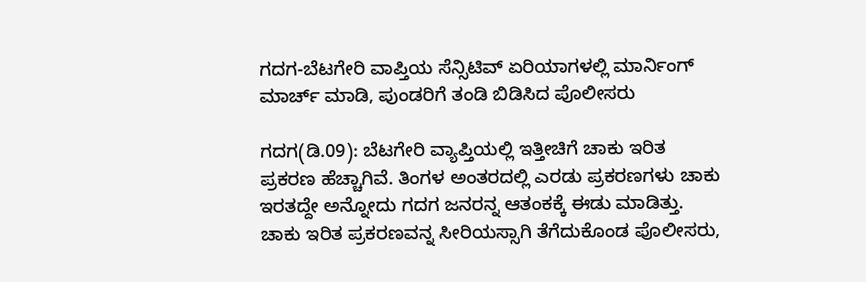ಗದಗ-ಬೆಟಗೇರಿ ವಾಪ್ತಿಯ ಸೆನ್ಸಿಟಿವ್ ಏರಿಯಾಗಳಲ್ಲಿ ಮಾರ್ನಿಂಗ್ ಮಾರ್ಚ್ ಮಾಡಿ, ಪುಂಡರಿಗೆ ತಂಡಿ ಬಿಡಿಸಿದ ಪೊಲೀಸರು

ಗದಗ(ಡಿ.09): ಬೆಟಗೇರಿ ವ್ಯಾಪ್ತಿಯಲ್ಲಿ ಇತ್ತೀಚಿಗೆ ಚಾಕು ಇರಿತ ಪ್ರಕರಣ ಹೆಚ್ಚಾಗಿವೆ. ತಿಂಗಳ ಅಂತರದಲ್ಲಿ ಎರಡು ಪ್ರಕರಣಗಳು ಚಾಕು ಇರತದ್ದೇ ಅನ್ನೋದು ಗದಗ ಜನರನ್ನ ಆತಂಕಕ್ಕೆ ಈಡು ಮಾಡಿತ್ತು. ಚಾಕು ಇರಿತ ಪ್ರಕರಣವನ್ನ ಸೀರಿಯಸ್ಸಾಗಿ ತೆಗೆದುಕೊಂಡ ಪೊಲೀಸರು,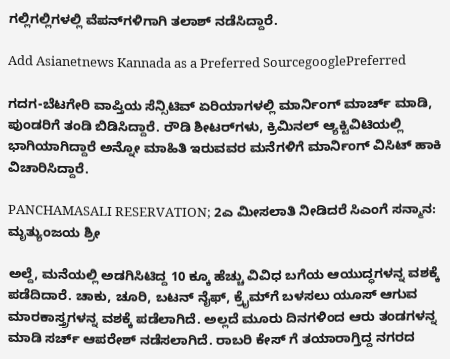ಗಲ್ಲಿಗಲ್ಲಿಗಳಲ್ಲಿ ವೆಪನ್‌ಗಳಿಗಾಗಿ ತಲಾಶ್ ನಡೆಸಿದ್ದಾರೆ.

Add Asianetnews Kannada as a Preferred SourcegooglePreferred

ಗದಗ-ಬೆಟಗೇರಿ ವಾಪ್ತಿಯ ಸೆನ್ಸಿಟಿವ್ ಏರಿಯಾಗಳಲ್ಲಿ ಮಾರ್ನಿಂಗ್ ಮಾರ್ಚ್ ಮಾಡಿ, ಪುಂಡರಿಗೆ ತಂಡಿ ಬಿಡಿಸಿದ್ದಾರೆ. ರೌಡಿ ಶೀಟರ್‌ಗಳು, ಕ್ರಿಮಿನಲ್ ಆ್ಯಕ್ಟಿವಿಟಿಯಲ್ಲಿ ಭಾಗಿಯಾಗಿದ್ದಾರೆ ಅನ್ನೋ ಮಾಹಿತಿ ಇರುವವರ ಮನೆಗಳಿಗೆ ಮಾರ್ನಿಂಗ್ ವಿಸಿಟ್ ಹಾಕಿ ವಿಚಾರಿಸಿದ್ದಾರೆ.

PANCHAMASALI RESERVATION; 2ಎ ಮೀಸಲಾತಿ ನೀಡಿದರೆ ಸಿಎಂಗೆ ಸನ್ಮಾನ: ಮೃತ್ಯುಂಜಯ ಶ್ರೀ

ಅಲ್ದೆ, ಮನೆಯಲ್ಲಿ ಅಡಗಿಸಿಟಿದ್ದ 10 ಕ್ಕೂ ಹೆಚ್ಚು ವಿವಿಧ ಬಗೆಯ ಆಯುದ್ಧಗಳನ್ನ ವಶಕ್ಕೆ ಪಡೆದಿದಾರೆ. ಚಾಕು, ಚೂರಿ, ಬಟನ್ ನೈಫ್, ಕ್ರೈಮ್‌ಗೆ ಬಳಸಲು ಯೂಸ್ ಆಗುವ ಮಾರಕಾಸ್ತ್ರಗಳನ್ನ ವಶಕ್ಕೆ ಪಡೆಲಾಗಿದೆ. ಅಲ್ಲದೆ ಮೂರು ದಿನಗಳಿಂದ ಆರು ತಂಡಗಳನ್ನ ಮಾಡಿ ಸರ್ಚ್ ಆಪರೇಶ್ ನಡೆಸಲಾಗಿದೆ. ರಾಬರಿ ಕೇಸ್ ಗೆ ತಯಾರಾಗ್ತಿದ್ದ ನಗರದ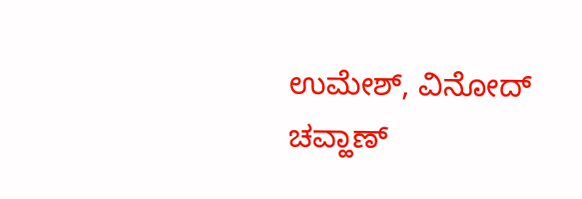ಉಮೇಶ್, ವಿನೋದ್ ಚವ್ಹಾಣ್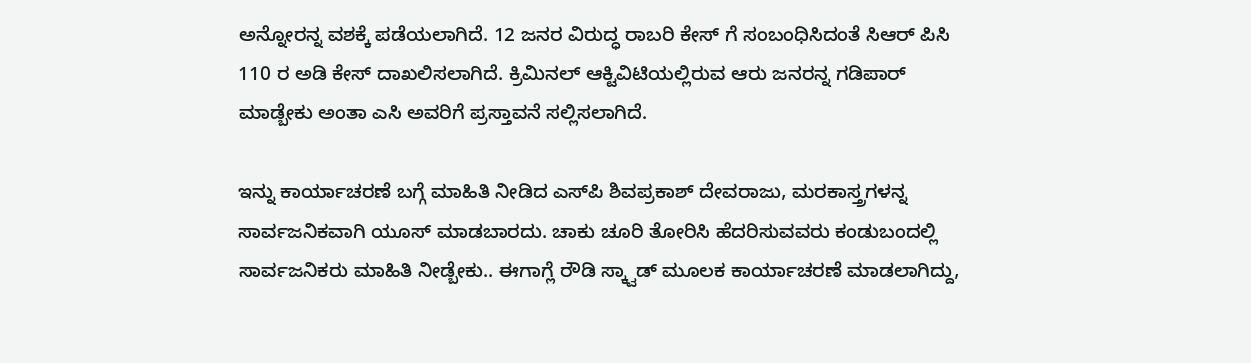ಅನ್ನೋರನ್ನ ವಶಕ್ಕೆ ಪಡೆಯಲಾಗಿದೆ. 12 ಜನರ ವಿರುದ್ಧ ರಾಬರಿ ಕೇಸ್ ಗೆ ಸಂಬಂಧಿಸಿದಂತೆ ಸಿಆರ್ ಪಿಸಿ 110 ರ ಅಡಿ ಕೇಸ್ ದಾಖಲಿಸಲಾಗಿದೆ. ಕ್ರಿಮಿನಲ್ ಆಕ್ಟಿವಿಟಿಯಲ್ಲಿರುವ ಆರು ಜನರನ್ನ ಗಡಿಪಾರ್ ಮಾಡ್ಬೇಕು ಅಂತಾ ಎಸಿ ಅವರಿಗೆ ಪ್ರಸ್ತಾವನೆ ಸಲ್ಲಿಸಲಾಗಿದೆ.

ಇನ್ನು ಕಾರ್ಯಾಚರಣೆ ಬಗ್ಗೆ ಮಾಹಿತಿ ನೀಡಿದ ಎಸ್‌ಪಿ‌ ಶಿವಪ್ರಕಾಶ್ ದೇವರಾಜು, ಮರಕಾಸ್ತ್ರಗಳನ್ನ ಸಾರ್ವಜನಿಕವಾಗಿ ಯೂಸ್ ಮಾಡಬಾರದು. ಚಾಕು ಚೂರಿ ತೋರಿಸಿ ಹೆದರಿಸುವವರು ಕಂಡುಬಂದಲ್ಲಿ ಸಾರ್ವಜನಿಕರು ಮಾಹಿತಿ ನೀಡ್ಬೇಕು.. ಈಗಾಗ್ಲೆ ರೌಡಿ ಸ್ಕ್ವಾಡ್ ಮೂಲಕ ಕಾರ್ಯಾಚರಣೆ ಮಾಡಲಾಗಿದ್ದು,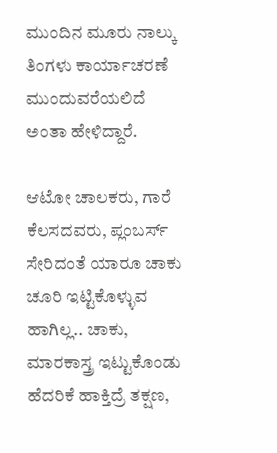ಮುಂದಿನ ಮೂರು ನಾಲ್ಕು ತಿಂಗಳು ಕಾರ್ಯಾಚರಣೆ ಮುಂದುವರೆಯಲಿದೆ ಅಂತಾ ಹೇಳಿದ್ದಾರೆ.

ಆಟೋ ಚಾಲಕರು, ಗಾರೆ ಕೆಲಸದವರು, ಪ್ಲಂಬರ್ಸ್ ಸೇರಿದಂತೆ ಯಾರೂ ಚಾಕು ಚೂರಿ ಇಟ್ಟಿಕೊಳ್ಳುವ ಹಾಗಿಲ್ಲ.. ಚಾಕು, ಮಾರಕಾಸ್ತ್ರ ಇಟ್ಟುಕೊಂಡು ಹೆದರಿಕೆ ಹಾಕ್ತಿದ್ರೆ ತಕ್ಷಣ,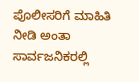ಪೊಲೀಸರಿಗೆ ಮಾಹಿತಿ ನೀಡಿ ಅಂತಾ ಸಾರ್ವಜನಿಕರಲ್ಲಿ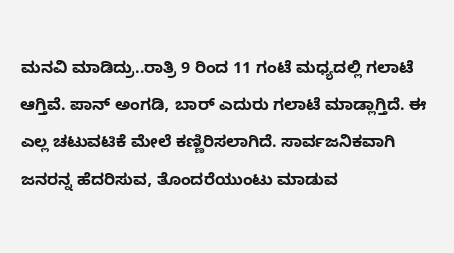ಮನವಿ ಮಾಡಿದ್ರು..ರಾತ್ರಿ 9 ರಿಂದ 11 ಗಂಟೆ ಮಧ್ಯದಲ್ಲಿ ಗಲಾಟೆ ಆಗ್ತಿವೆ. ಪಾನ್ ಅಂಗಡಿ, ಬಾರ್ ಎದುರು ಗಲಾಟೆ ಮಾಡ್ಲಾಗ್ತಿದೆ‌‌. ಈ ಎಲ್ಲ ಚಟುವಟಿಕೆ ಮೇಲೆ ಕಣ್ಣಿರಿಸಲಾಗಿದೆ. ಸಾರ್ವಜನಿಕವಾಗಿ ಜನರನ್ನ ಹೆದರಿಸುವ, ತೊಂದರೆಯುಂಟು ಮಾಡುವ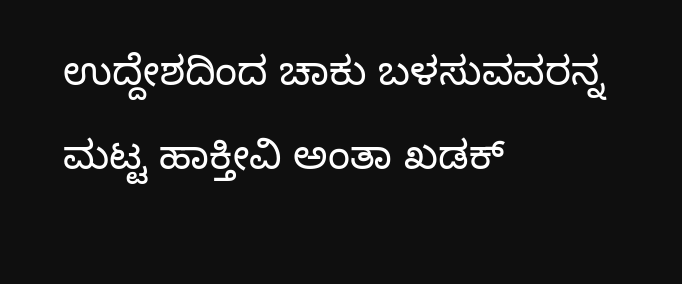ಉದ್ದೇಶದಿಂದ ಚಾಕು ಬಳಸುವವರನ್ನ ಮಟ್ಟ ಹಾಕ್ತೀವಿ ಅಂತಾ ಖಡಕ್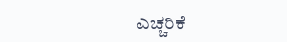ಎಚ್ಚರಿಕೆ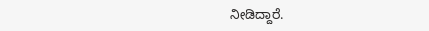ನೀಡಿದ್ದಾರೆ.